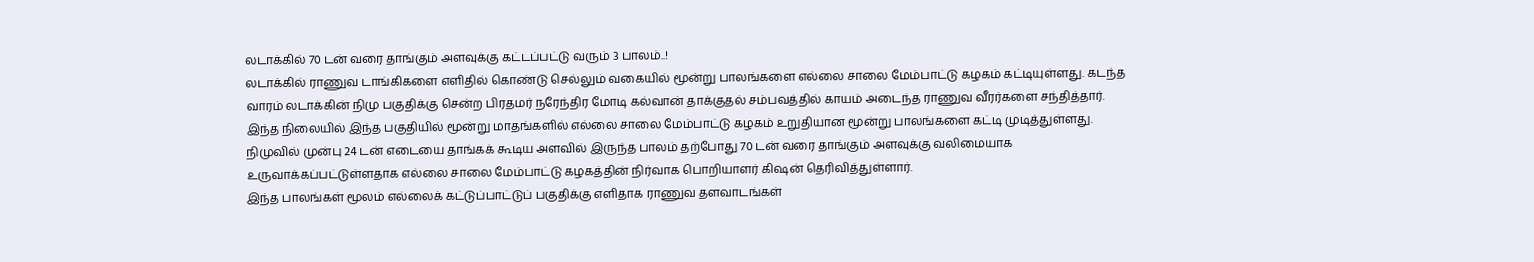லடாக்கில் 70 டன் வரை தாங்கும் அளவுக்கு கட்டப்பட்டு வரும் 3 பாலம்..!
லடாக்கில் ராணுவ டாங்கிகளை எளிதில் கொண்டு செல்லும் வகையில் மூன்று பாலங்களை எல்லை சாலை மேம்பாட்டு கழகம் கட்டியுள்ளது. கடந்த வாரம் லடாக்கின் நிமு பகுதிக்கு சென்ற பிரதமர் நரேந்திர மோடி கல்வான் தாக்குதல் சம்பவத்தில் காயம் அடைந்த ராணுவ வீரர்களை சந்தித்தார்.
இந்த நிலையில் இந்த பகுதியில் மூன்று மாதங்களில் எல்லை சாலை மேம்பாட்டு கழகம் உறுதியான மூன்று பாலங்களை கட்டி முடித்துள்ளது. நிமுவில் முன்பு 24 டன் எடையை தாங்கக் கூடிய அளவில் இருந்த பாலம் தற்போது 70 டன் வரை தாங்கும் அளவுக்கு வலிமையாக உருவாக்கப்பட்டுள்ளதாக எல்லை சாலை மேம்பாட்டு கழகத்தின் நிர்வாக பொறியாளர் கிஷன் தெரிவித்துள்ளார்.
இந்த பாலங்கள் மூலம் எல்லைக் கட்டுப்பாட்டுப் பகுதிக்கு எளிதாக ராணுவ தளவாடங்கள்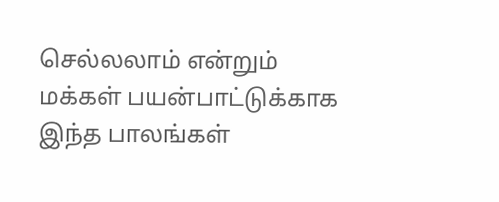செல்லலாம் என்றும் மக்கள் பயன்பாட்டுக்காக இந்த பாலங்கள்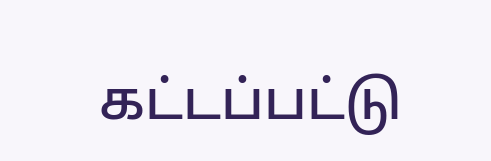கட்டப்பட்டு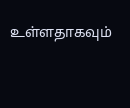உள்ளதாகவும்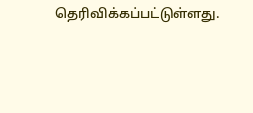தெரிவிக்கப்பட்டுள்ளது.